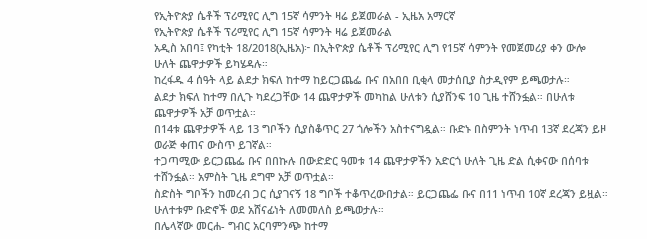የኢትዮጵያ ሴቶች ፕሪሚየር ሊግ 15ኛ ሳምንት ዛሬ ይጀመራል - ኢዜአ አማርኛ
የኢትዮጵያ ሴቶች ፕሪሚየር ሊግ 15ኛ ሳምንት ዛሬ ይጀመራል
አዲስ አበባ፤ የካቲት 18/2018(ኢዜአ)፦ በኢትዮጵያ ሴቶች ፕሪሚየር ሊግ የ15ኛ ሳምንት የመጀመሪያ ቀን ውሎ ሁለት ጨዋታዎች ይካሄዳሉ።
ከረፋዱ 4 ሰዓት ላይ ልደታ ክፍለ ከተማ ከይርጋጨፌ ቡና በአበበ ቢቂላ መታሰቢያ ስታዲየም ይጫወታሉ።
ልደታ ክፍለ ከተማ በሊጉ ካደረጋቸው 14 ጨዋታዎች መካከል ሁለቱን ሲያሸንፍ 10 ጊዜ ተሸንፏል። በሁለቱ ጨዋታዎች አቻ ወጥቷል።
በ14ቱ ጨዋታዎች ላይ 13 ግቦችን ሲያስቆጥር 27 ጎሎችን አስተናግዷል። ቡድኑ በስምንት ነጥብ 13ኛ ደረጃን ይዞ ወራጅ ቀጠና ውስጥ ይገኛል።
ተጋጣሚው ይርጋጨፌ ቡና በበኩሉ በውድድር ዓመቱ 14 ጨዋታዎችን አድርጎ ሁለት ጊዜ ድል ሲቀናው በሰባቱ ተሸንፏል። አምስት ጊዜ ደግሞ አቻ ወጥቷል።
ስድስት ግቦችን ከመረብ ጋር ሲያገናኝ 18 ግቦች ተቆጥረውበታል። ይርጋጨፌ ቡና በ11 ነጥብ 10ኛ ደረጃን ይዟል።
ሁለተቱም ቡድኖች ወደ አሸናፊነት ለመመለስ ይጫወታሉ።
በሌላኛው መርሐ- ግብር አርባምንጭ ከተማ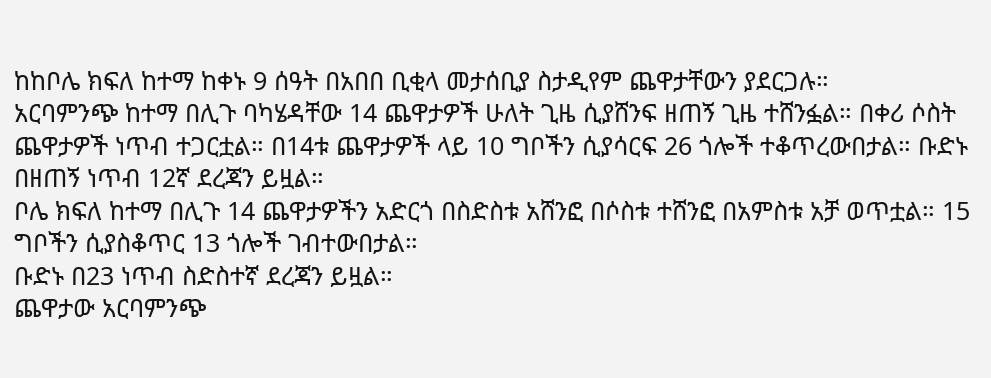ከከቦሌ ክፍለ ከተማ ከቀኑ 9 ሰዓት በአበበ ቢቂላ መታሰቢያ ስታዲየም ጨዋታቸውን ያደርጋሉ።
አርባምንጭ ከተማ በሊጉ ባካሄዳቸው 14 ጨዋታዎች ሁለት ጊዜ ሲያሸንፍ ዘጠኝ ጊዜ ተሸንፏል። በቀሪ ሶስት ጨዋታዎች ነጥብ ተጋርቷል። በ14ቱ ጨዋታዎች ላይ 10 ግቦችን ሲያሳርፍ 26 ጎሎች ተቆጥረውበታል። ቡድኑ በዘጠኝ ነጥብ 12ኛ ደረጃን ይዟል።
ቦሌ ክፍለ ከተማ በሊጉ 14 ጨዋታዎችን አድርጎ በስድስቱ አሸንፎ በሶስቱ ተሸንፎ በአምስቱ አቻ ወጥቷል። 15 ግቦችን ሲያስቆጥር 13 ጎሎች ገብተውበታል።
ቡድኑ በ23 ነጥብ ስድስተኛ ደረጃን ይዟል።
ጨዋታው አርባምንጭ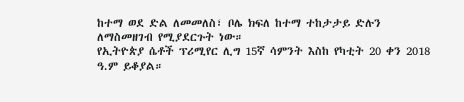ከተማ ወደ ድል ለመመለስ፣ ቦሌ ክፍለ ከተማ ተከታታይ ድሉን ለማስመዘገብ የሚያደርጉት ነው።
የኢትዮጵያ ሴቶች ፕሪሚየር ሊግ 15ኛ ሳምንት እስከ የካቲት 20 ቀን 2018 ዓ.ም ይቆያል።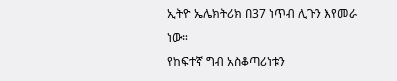ኢትዮ ኤሌክትሪክ በ37 ነጥብ ሊጉን እየመራ ነው።
የከፍተኛ ግብ አስቆጣሪነቱን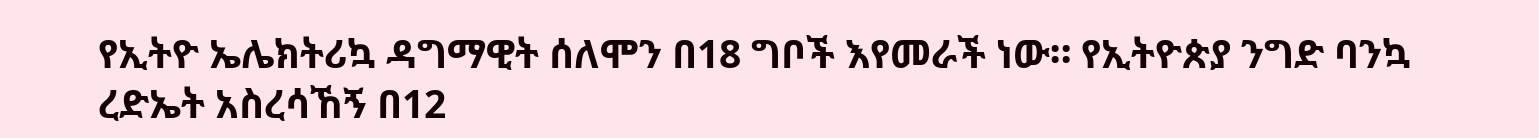የኢትዮ ኤሌክትሪኳ ዳግማዊት ሰለሞን በ18 ግቦች እየመራች ነው። የኢትዮጵያ ንግድ ባንኳ ረድኤት አስረሳኸኝ በ12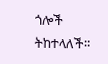ጎሎች ትከተላለች።